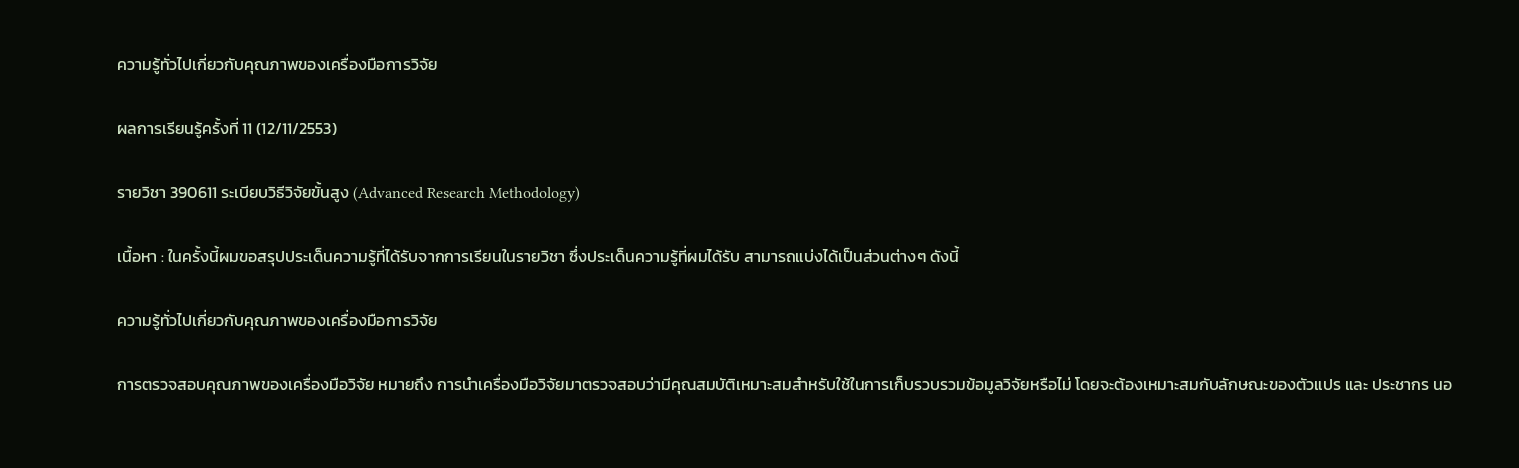ความรู้ทั่วไปเกี่ยวกับคุณภาพของเครื่องมือการวิจัย

ผลการเรียนรู้ครั้งที่ 11 (12/11/2553)

รายวิชา 390611 ระเบียบวิธีวิจัยขั้นสูง (Advanced Research Methodology)

เนื้อหา : ในครั้งนี้ผมขอสรุปประเด็นความรู้ที่ได้รับจากการเรียนในรายวิชา ซึ่งประเด็นความรู้ที่ผมได้รับ สามารถแบ่งได้เป็นส่วนต่างๆ ดังนี้

ความรู้ทั่วไปเกี่ยวกับคุณภาพของเครื่องมือการวิจัย

การตรวจสอบคุณภาพของเครื่องมือวิจัย หมายถึง การนำเครื่องมือวิจัยมาตรวจสอบว่ามีคุณสมบัติเหมาะสมสำหรับใช้ในการเก็บรวบรวมข้อมูลวิจัยหรือไม่ โดยจะต้องเหมาะสมกับลักษณะของตัวแปร และ ประชากร นอ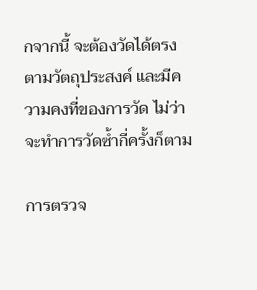กจากนี้ จะต้องวัดได้ตรงตามวัตถุประสงค์ และมีความคงที่ของการวัด ไม่ว่าจะทำการวัดซ้ำกี่ครั้งก็ตาม

การตรวจ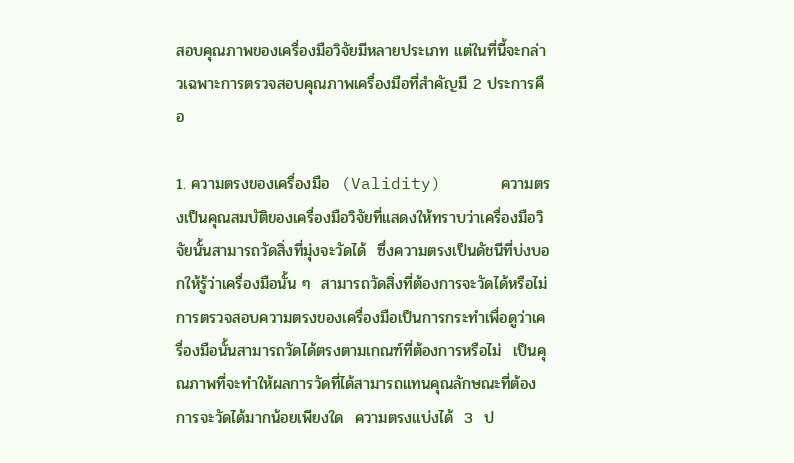สอบคุณภาพของเครื่องมือวิจัยมีหลายประเภท แต่ในที่นี้จะกล่าวเฉพาะการตรวจสอบคุณภาพเครื่องมือที่สำคัญมี 2 ประการคือ

1. ความตรงของเครื่องมือ  (Validity)      ความตรงเป็นคุณสมบัติของเครื่องมือวิจัยที่แสดงให้ทราบว่าเครื่องมือวิจัยนั้นสามารถวัดสิ่งที่มุ่งจะวัดได้  ซึ่งความตรงเป็นดัชนีที่บ่งบอกให้รู้ว่าเครื่องมือนั้น ๆ  สามารถวัดสิ่งที่ต้องการจะวัดได้หรือไม่  การตรวจสอบความตรงของเครื่องมือเป็นการกระทำเพื่อดูว่าเครื่องมือนั้นสามารถวัดได้ตรงตามเกณฑ์ที่ต้องการหรือไม่  เป็นคุณภาพที่จะทำให้ผลการวัดที่ได้สามารถแทนคุณลักษณะที่ต้องการจะวัดได้มากน้อยเพียงใด  ความตรงแบ่งได้  3  ป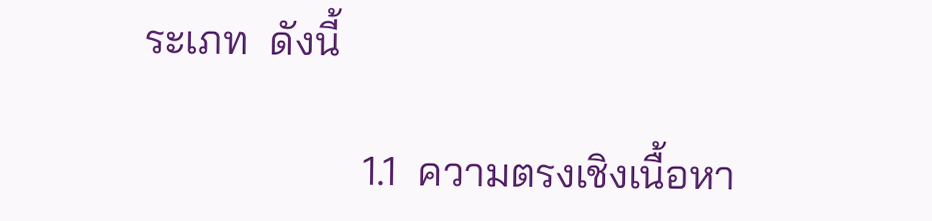ระเภท  ดังนี้

                     1.1  ความตรงเชิงเนื้อหา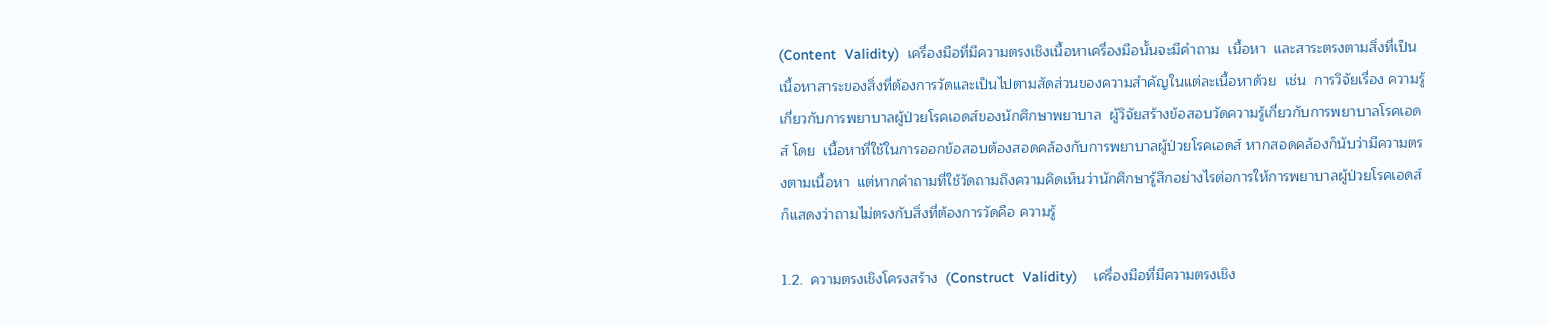(Content  Validity)  เครื่องมือที่มีความตรงเชิงเนื้อหาเครื่องมือนั้นจะมีคำถาม  เนื้อหา  และสาระตรงตามสิ่งที่เป็นเนื้อหาสาระของสิ่งที่ต้องการวัดและเป็นไปตามสัดส่วนของความสำคัญในแต่ละเนื้อหาด้วย  เช่น  การวิจัยเรื่อง ความรู้เกี่ยวกับการพยาบาลผู้ป่วยโรคเอดส์ของนักศึกษาพยาบาล  ผู้วิจัยสร้างข้อสอบวัดความรู้เกี่ยวกับการพยาบาลโรคเอดส์ โดย  เนื้อหาที่ใช้ในการออกข้อสอบต้องสอดคล้องกับการพยาบาลผู้ป่วยโรคเอดส์ หากสอดคล้องก็นับว่ามีความตรงตามเนื้อหา  แต่หากคำถามที่ใช้วัดถามถึงความคิดเห็นว่านักศึกษารู้สึกอย่างไรต่อการให้การพยาบาลผู้ป่วยโรคเอดส์ ก็แสดงว่าถามไม่ตรงกับสิ่งที่ต้องการวัดคือ ความรู้

1.2.  ความตรงเชิงโครงสร้าง  (Construct  Validity)    เครื่องมือที่มีความตรงเชิง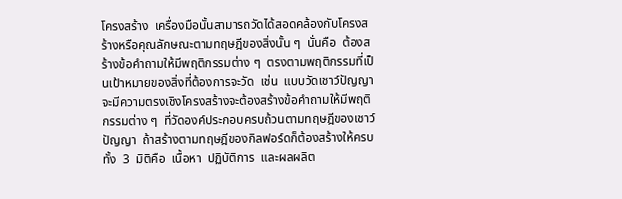โครงสร้าง  เครื่องมือนั้นสามารถวัดได้สอดคล้องกับโครงสร้างหรือคุณลักษณะตามทฤษฎีของสิ่งนั้น ๆ  นั่นคือ  ต้องสร้างข้อคำถามให้มีพฤติกรรมต่าง ๆ  ตรงตามพฤติกรรมที่เป็นเป้าหมายของสิ่งที่ต้องการจะวัด  เช่น  แบบวัดเชาว์ปัญญาจะมีความตรงเชิงโครงสร้างจะต้องสร้างข้อคำถามให้มีพฤติกรรมต่าง ๆ  ที่วัดองค์ประกอบครบถ้วนตามทฤษฎีของเชาว์ปัญญา  ถ้าสร้างตามทฤษฎีของกิลฟอร์ดก็ต้องสร้างให้ครบทั้ง  3  มิติคือ  เนื้อหา  ปฏิบัติการ  และผลผลิต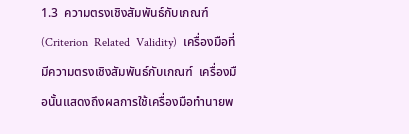1.3  ความตรงเชิงสัมพันธ์กับเกณฑ์  (Criterion  Related  Validity)  เครื่องมือที่มีความตรงเชิงสัมพันธ์กับเกณฑ์  เครื่องมือนั้นแสดงถึงผลการใช้เครื่องมือทำนายพ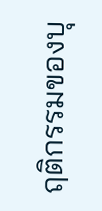ฤติกรรมของบุ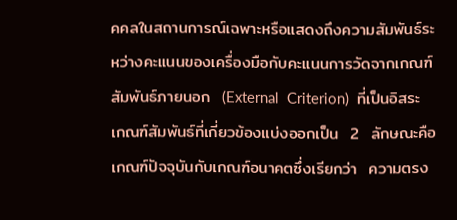คคลในสถานการณ์เฉพาะหรือแสดงถึงความสัมพันธ์ระหว่างคะแนนของเครื่องมือกับคะแนนการวัดจากเกณฑ์สัมพันธ์ภายนอก  (External  Criterion)  ที่เป็นอิสระ  เกณฑ์สัมพันธ์ที่เกี่ยวข้องแบ่งออกเป็น  2  ลักษณะคือ  เกณฑ์ปัจจุบันกับเกณฑ์อนาคตซึ่งเรียกว่า  ความตรง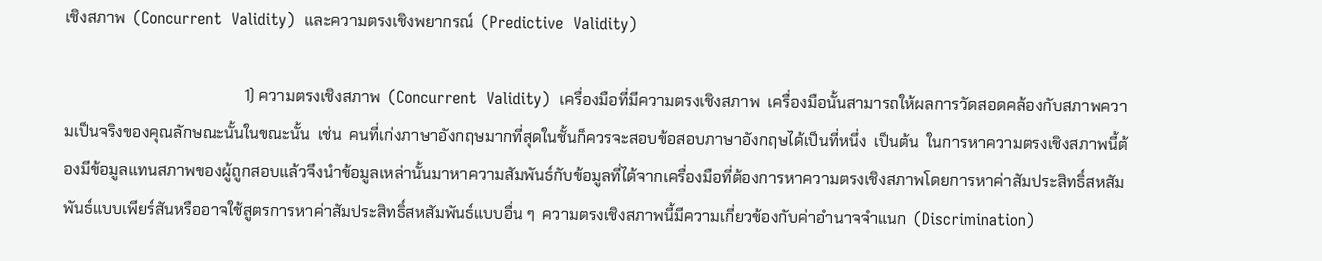เชิงสภาพ  (Concurrent  Validity)  และความตรงเชิงพยากรณ์  (Predictive  Validity)

                                              1) ความตรงเชิงสภาพ  (Concurrent  Validity)  เครื่องมือที่มีความตรงเชิงสภาพ  เครื่องมือนั้นสามารถให้ผลการวัดสอดคล้องกับสภาพความเป็นจริงของคุณลักษณะนั้นในขณะนั้น  เช่น  คนที่เก่งภาษาอังกฤษมากที่สุดในชั้นก็ควรจะสอบข้อสอบภาษาอังกฤษได้เป็นที่หนึ่ง  เป็นต้น  ในการหาความตรงเชิงสภาพนี้ต้องมีข้อมูลแทนสภาพของผู้ถูกสอบแล้วจึงนำข้อมูลเหล่านั้นมาหาความสัมพันธ์กับข้อมูลที่ได้จากเครื่องมือที่ต้องการหาความตรงเชิงสภาพโดยการหาค่าสัมประสิทธิ์สหสัมพันธ์แบบเพียร์สันหรืออาจใช้สูตรการหาค่าสัมประสิทธิ์สหสัมพันธ์แบบอื่น ๆ  ความตรงเชิงสภาพนี้มีความเกี่ยวข้องกับค่าอำนาจจำแนก  (Discrimination)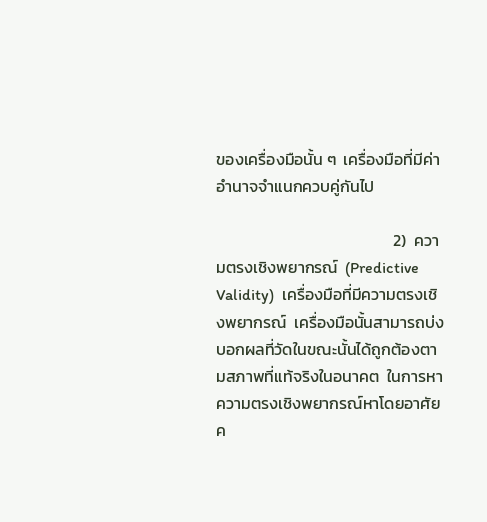ของเครื่องมือนั้น ๆ  เครื่องมือที่มีค่าอำนาจจำแนกควบคู่กันไป

                                                2)  ความตรงเชิงพยากรณ์  (Predictive  Validity)  เครื่องมือที่มีความตรงเชิงพยากรณ์  เครื่องมือนั้นสามารถบ่งบอกผลที่วัดในขณะนั้นได้ถูกต้องตามสภาพที่แท้จริงในอนาคต  ในการหาความตรงเชิงพยากรณ์หาโดยอาศัยค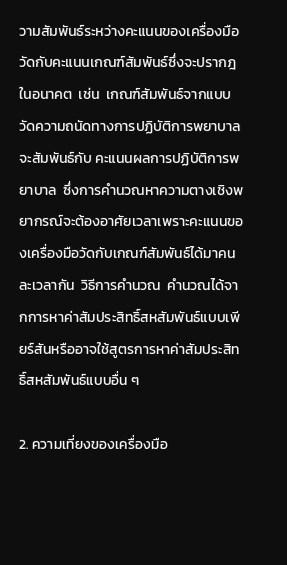วามสัมพันธ์ระหว่างคะแนนของเครื่องมือวัดกับคะแนนเกณฑ์สัมพันธ์ซึ่งจะปรากฎในอนาคต  เช่น  เกณฑ์สัมพันธ์จากแบบวัดความถนัดทางการปฏิบัติการพยาบาล จะสัมพันธ์กับ คะแนนผลการปฏิบัติการพยาบาล  ซึ่งการคำนวณหาความตางเชิงพยากรณ์จะต้องอาศัยเวลาเพราะคะแนนของเครื่องมือวัดกับเกณฑ์สัมพันธ์ได้มาคนละเวลากัน  วิธีการคำนวณ  คำนวณได้จากการหาค่าสัมประสิทธิ์สหสัมพันธ์แบบเพียร์สันหรืออาจใช้สูตรการหาค่าสัมประสิทธิ์สหสัมพันธ์แบบอื่น ๆ

2. ความเที่ยงของเครื่องมือ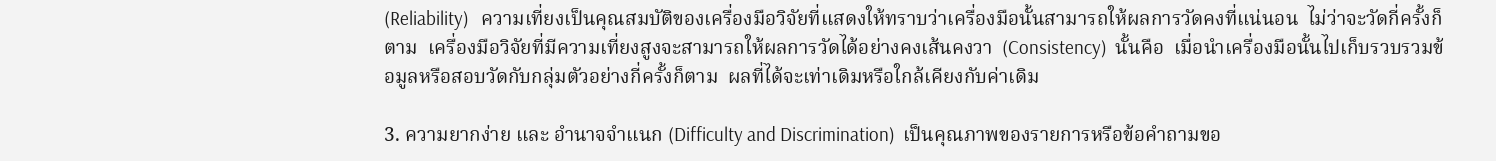(Reliability)   ความเที่ยงเป็นคุณสมบัติของเครื่องมือวิจัยที่แสดงให้ทราบว่าเครื่องมือนั้นสามารถให้ผลการวัดคงที่แน่นอน  ไม่ว่าจะวัดกี่ครั้งก็ตาม  เครื่องมือวิจัยที่มีความเที่ยงสูงจะสามารถให้ผลการวัดได้อย่างคงเส้นคงวา  (Consistency)  นั้นคือ  เมื่อนำเครื่องมือนั้นไปเก็บรวบรวมข้อมูลหรือสอบวัดกับกลุ่มตัวอย่างกี่ครั้งก็ตาม  ผลที่ได้จะเท่าเดิมหรือใกล้เคียงกับค่าเดิม

3. ความยากง่าย และ อำนาจจำแนก (Difficulty and Discrimination)  เป็นคุณภาพของรายการหรือข้อคำถามขอ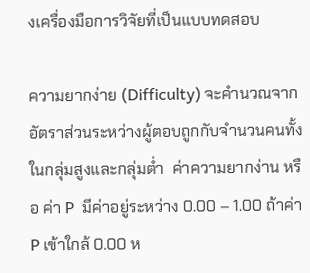งเครื่องมือการวิจัยที่เป็นแบบทดสอบ

ความยากง่าย (Difficulty) จะคำนวณจากอัตราส่วนระหว่างผู้ตอบถูกกับจำนวนคนทั้งในกลุ่มสูงและกลุ่มต่ำ  ค่าความยากง่าน หรือ ค่า P  มีค่าอยู่ระหว่าง 0.00 – 1.00 ถ้าค่า P เข้าใกล้ 0.00 ห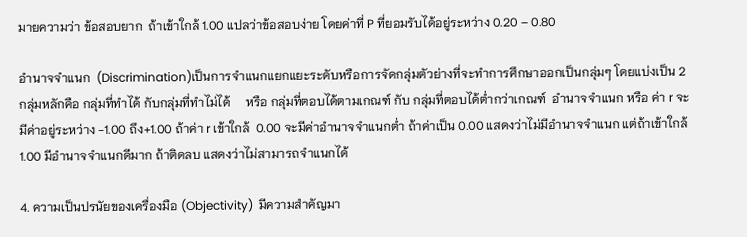มายความว่า ข้อสอบยาก  ถ้าเข้าใกล้ 1.00 แปลว่าข้อสอบง่าย โดยค่าที่ P ที่ยอมรับได้อยู่ระหว่าง 0.20 – 0.80

อำนาจจำแนก  (Discrimination)เป็นการจำแนกแยกแยะระดับหรือการจัดกลุ่มตัวย่างที่จะทำการศึกษาออกเป็นกลุ่มๆ โดยแบ่งเป็น 2 กลุ่มหลักคือ กลุ่มที่ทำได้ กับกลุ่มที่ทำไม่ได้     หรือ กลุ่มที่ตอบได้ตามเกณฑ์ กับ กลุ่มที่ตอบได้ต่ำกว่าเกณฑ์  อำนาจจำแนก หรือ ค่า r จะมีค่าอยู่ระหว่าง -1.00 ถึง+1.00 ถ้าค่า r เข้าใกล้  0.00 จะมีค่าอำนาจจำแนกต่ำ ถ้าค่าเป็น 0.00 แสดงว่าไม่มีอำนาจจำแนก แต่ถ้าเข้าใกล้ 1.00 มีอำนาจจำแนกดีมาก ถ้าติดลบ แสดงว่าไม่สามารถจำแนกได้

4. ความเป็นปรนัยของเครื่องมือ (Objectivity)  มีความสำคัญมา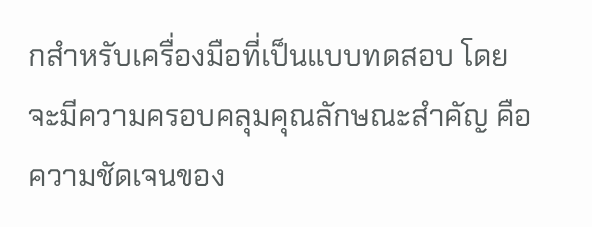กสำหรับเครื่องมือที่เป็นแบบทดสอบ โดยจะมีความครอบคลุมคุณลักษณะสำคัญ คือ ความชัดเจนของ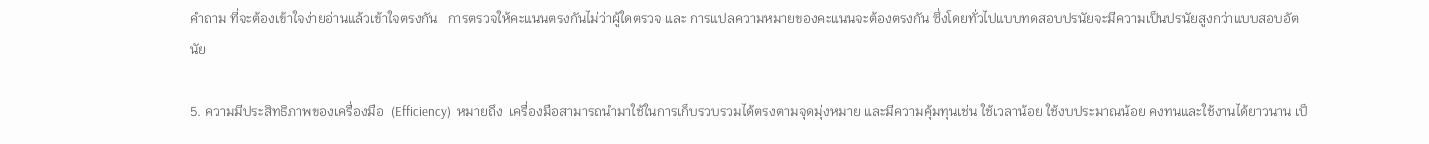คำถาม ที่จะต้องเข้าใจง่ายอ่านแล้วเข้าใจตรงกัน   การตรวจให้คะแนนตรงกันไม่ว่าผู้ใดตรวจ และ การแปลความหมายของคะแนนจะต้องตรงกัน ซึ่งโดยทั่วไปแบบทดสอบปรนัยจะมีความเป็นปรนัยสูงกว่าแบบสอบอัตนัย

5. ความมีประสิทธิภาพของเครื่องมือ  (Efficiency)  หมายถึง  เครื่องมือสามารถนำมาใช้ในการเก็บรวบรวมได้ตรงตามจุดมุ่งหมาย และมีความคุ้มทุนเช่น ใช้เวลาน้อย ใช้งบประมาณน้อย คงทนและใช้งานได้ยาวนาน เป็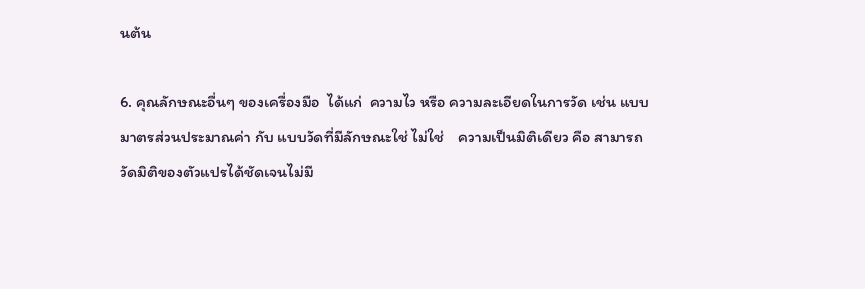นต้น

6. คุณลักษณะอื่นๆ ของเครื่องมือ  ได้แก่  ความไว หรือ ความละเอียดในการวัด เช่น แบบมาตรส่วนประมาณค่า กับ แบบวัดที่มีลักษณะใช่ ไม่ใช่    ความเป็นมิติเดียว คือ สามารถวัดมิติของตัวแปรได้ชัดเจนไม่มี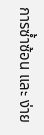การซ้ำซ้อน และ ง่าย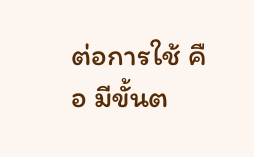ต่อการใช้ คือ มีขั้นต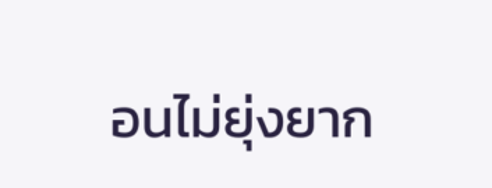อนไม่ยุ่งยาก